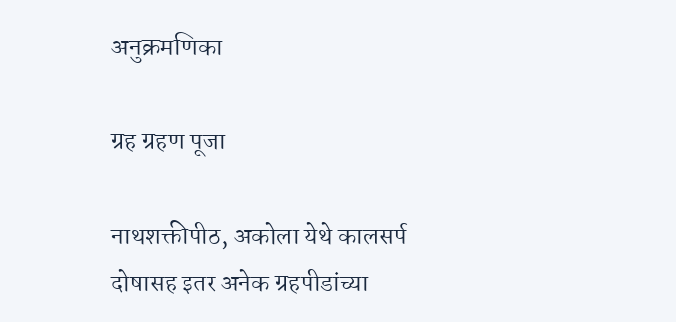अनुक्रमणिका

ग्रह ग्रहण पूजा

नाथशक्तीपीठ, अकोला येथे कालसर्प दोषासह इतर अनेक ग्रहपीडांच्या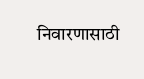निवारणासाठी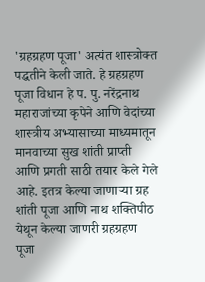'ग्रहग्रहण पूजा' अत्यंत शास्त्रोक्त पद्धतीने केली जाते. हे ग्रहग्रहण पूजा विधान हे प. पु. नरेंद्रनाथ महाराजांच्या कृपेने आणि वेदांच्या शास्त्रीय अभ्यासाच्या माध्यमातून मानवाच्या सुख शांती प्राप्ती आणि प्रगती साठी तयार केले गेले आहे. इतत्र केल्या जाणाऱ्या ग्रह शांती पूजा आणि नाथ शक्तिपीठ येथून केल्या जाणरी ग्रहग्रहण पूजा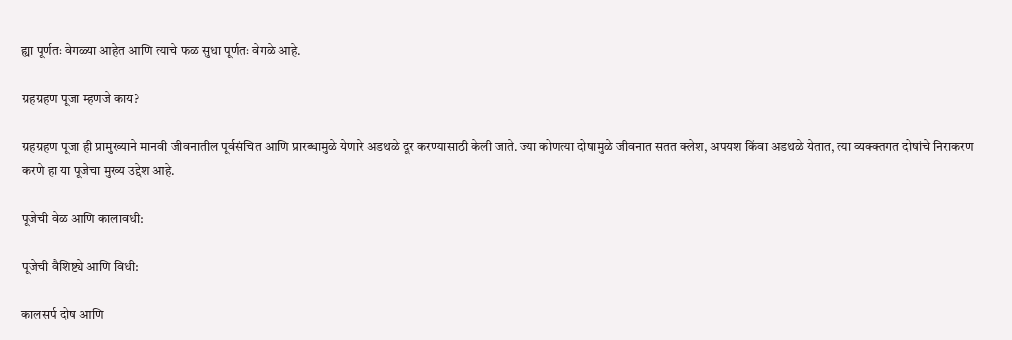ह्या पूर्णतः वेगळ्या आहेत आणि त्याचे फळ सुधा पूर्णतः वेगळे आहे.

ग्रहग्रहण पूजा म्हणजे काय?

ग्रहग्रहण पूजा ही प्रामुख्याने मानवी जीवनातील पूर्वसंचित आणि प्रारब्धामुळे येणारे अडथळे दूर करण्यासाठी केली जाते. ज्या कोणत्या दोषामुळे जीवनात सतत क्लेश, अपयश किंवा अडथळे येतात, त्या व्यक्क्तगत दोषांचे निराकरण करणे हा या पूजेचा मुख्य उद्देश आहे.

पूजेची वेळ आणि कालावधी:

पूजेची वैशिष्ट्ये आणि विधी:

कालसर्प दोष आणि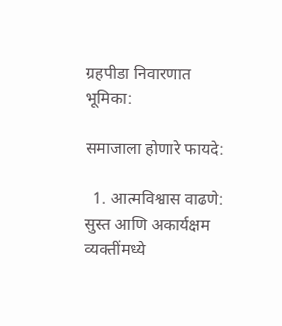ग्रहपीडा निवारणात भूमिका:

समाजाला होणारे फायदे:

  1. आत्मविश्वास वाढणे: सुस्त आणि अकार्यक्षम व्यक्तींमध्ये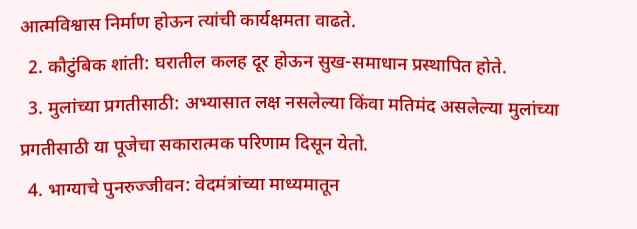आत्मविश्वास निर्माण होऊन त्यांची कार्यक्षमता वाढते.
  2. कौटुंबिक शांती: घरातील कलह दूर होऊन सुख-समाधान प्रस्थापित होते.
  3. मुलांच्या प्रगतीसाठी: अभ्यासात लक्ष नसलेल्या किंवा मतिमंद असलेल्या मुलांच्या प्रगतीसाठी या पूजेचा सकारात्मक परिणाम दिसून येतो.
  4. भाग्याचे पुनरुज्जीवन: वेदमंत्रांच्या माध्यमातून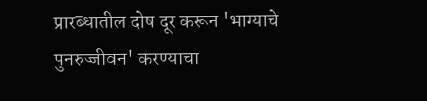प्रारब्धातील दोष दूर करून 'भाग्याचे पुनरुज्जीवन' करण्याचा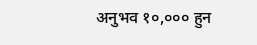अनुभव १०,००० हुन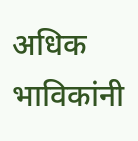अधिक भाविकांनी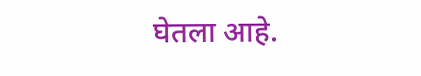घेतला आहे.